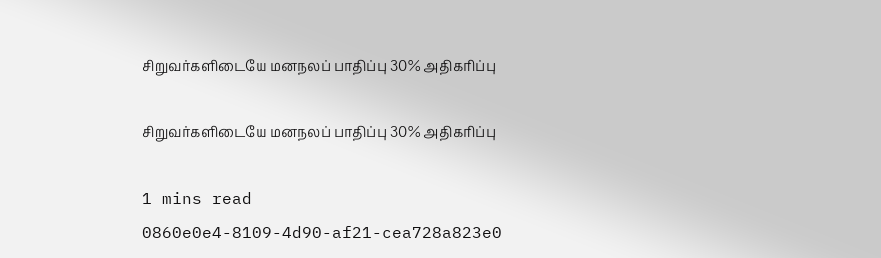சிறுவர்களிடையே மனநலப் பாதிப்பு 30% அதிகரிப்பு

சிறுவர்களிடையே மனநலப் பாதிப்பு 30% அதிகரிப்பு

1 mins read
0860e0e4-8109-4d90-af21-cea728a823e0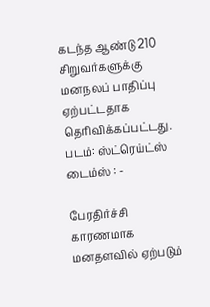கடந்த ஆண்டு 210 சிறுவர்களுக்கு மனநலப் பாதிப்பு ஏற்பட்டதாக தெரிவிக்கப்பட்டது. படம்: ஸ்ட்ரெய்ட்ஸ் டைம்ஸ் : -

பேரதிர்ச்சி காரணமாக மனதளவில் ஏற்படும்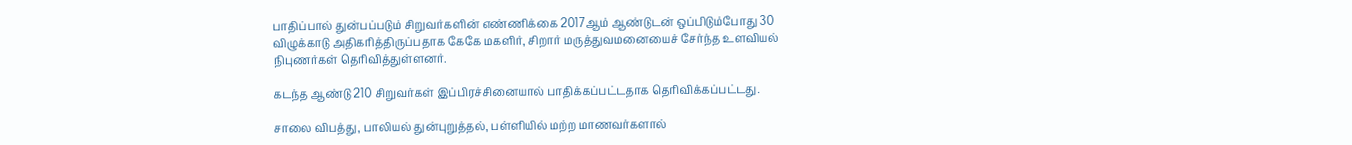பாதிப்பால் துன்பப்படும் சிறுவர்களின் எண்ணிக்கை 2017ஆம் ஆண்டுடன் ஒப்பிடும்போது 30 விழுக்காடு அதிகரித்திருப்பதாக கேகே மகளிர், சிறார் மருத்துவமனையைச் சேர்ந்த உளவியல் நிபுணர்கள் தெரிவித்துள்ளனர்.

கடந்த ஆண்டு 210 சிறுவர்கள் இப்பிரச்சினையால் பாதிக்கப்பட்டதாக தெரிவிக்கப்பட்டது.

சாலை விபத்து, பாலியல் துன்புறுத்தல், பள்ளியில் மற்ற மாணவர்களால்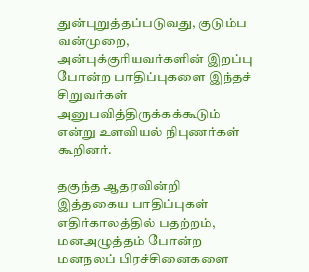துன்புறுத்தப்படுவது, குடும்ப வன்முறை, அன்புக்குரியவர்களின் இறப்பு போன்ற பாதிப்புகளை இந்தச் சிறுவர்கள் அனுபவித்திருக்கக்கூடும் என்று உளவியல் நிபுணர்கள் கூறினர்.

தகுந்த ஆதரவின்றி இத்தகைய பாதிப்புகள் எதிர்காலத்தில் பதற்றம், மனஅழுத்தம் போன்ற மனநலப் பிரச்சினைகளை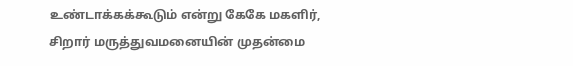உண்டாக்கக்கூடும் என்று கேகே மகளிர், சிறார் மருத்துவமனையின் முதன்மை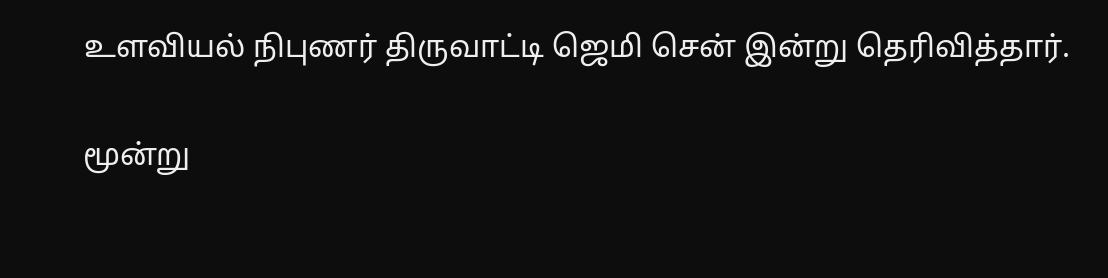உளவியல் நிபுணர் திருவாட்டி ஜெமி சென் இன்று தெரிவித்தார்.

மூன்று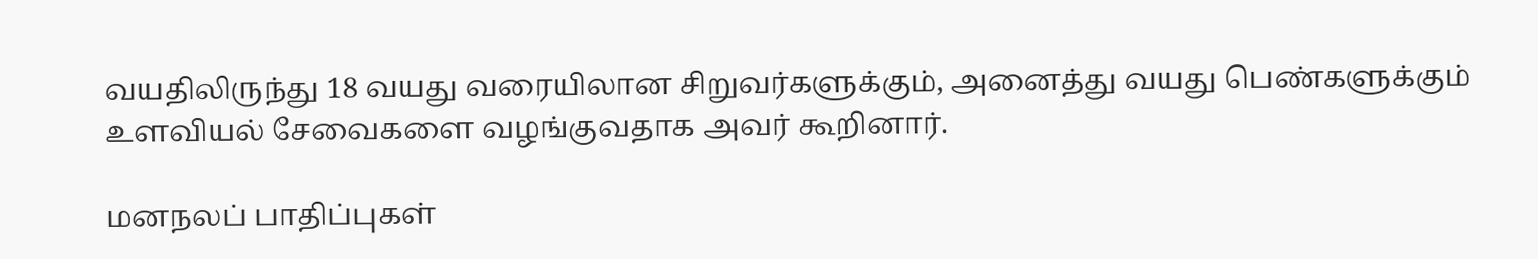வயதிலிருந்து 18 வயது வரையிலான சிறுவர்களுக்கும், அனைத்து வயது பெண்களுக்கும் உளவியல் சேவைகளை வழங்குவதாக அவர் கூறினார்.

மனநலப் பாதிப்புகள்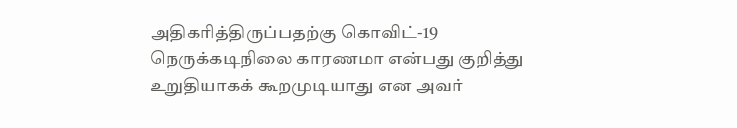அதிகரித்திருப்பதற்கு கொவிட்-19 நெருக்கடிநிலை காரணமா என்பது குறித்து உறுதியாகக் கூறமுடியாது என அவர்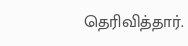தெரிவித்தார்.